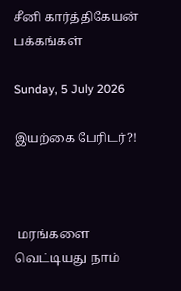சீனி கார்த்திகேயன் பக்கங்கள்

Sunday, 5 July 2026

இயற்கை பேரிடர்?!



 மரங்களை வெட்டியது நாம்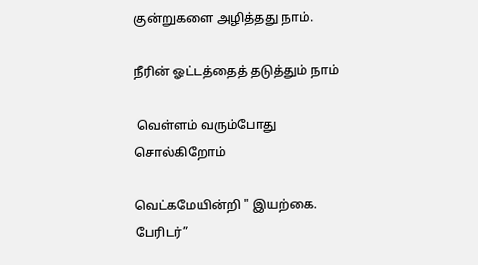குன்றுகளை அழித்தது நாம்.

நீரின் ஓட்டத்தைத் தடுத்தும் நாம்

 வெள்ளம் வரும்போது  சொல்கிறோம்

வெட்கமேயின்றி " இயற்கை. பேரிடர்”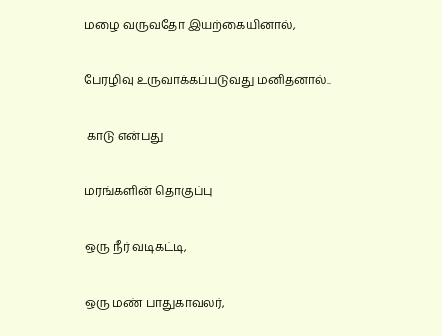மழை வருவதோ இயற்கையினால்,

பேரழிவு உருவாக்கப்படுவது மனிதனால்..

 காடு என்பது

மரங்களின் தொகுப்பு

ஒரு நீர் வடிகட்டி,

ஒரு மண் பாதுகாவலர்,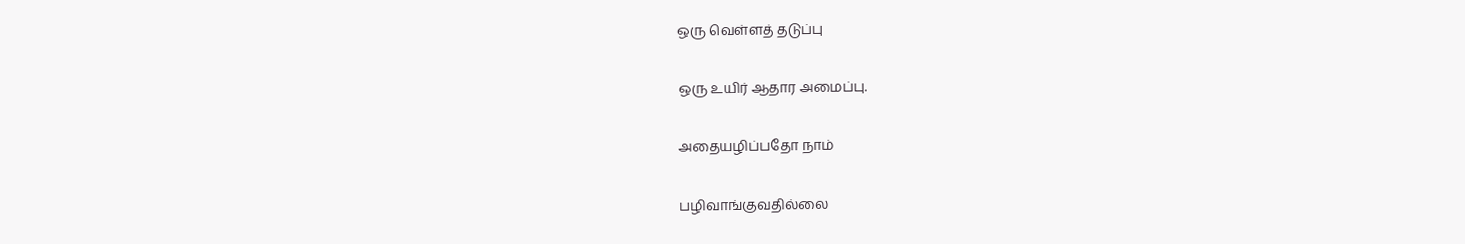ஒரு வெள்ளத் தடுப்பு

ஒரு உயிர் ஆதார அமைப்பு.

அதையழிப்பதோ நாம்

பழிவாங்குவதில்லை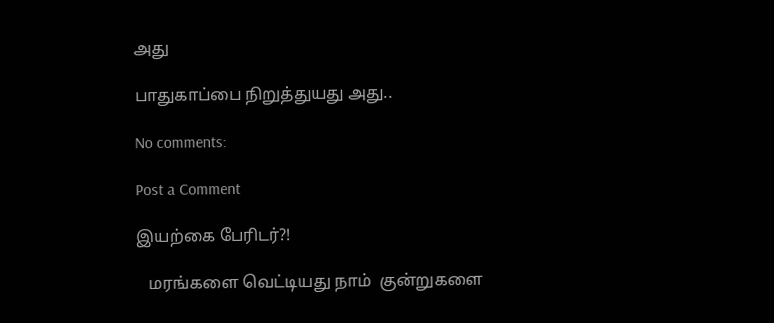அது

பாதுகாப்பை நிறுத்துயது அது..

No comments:

Post a Comment

இயற்கை பேரிடர்?!

   மரங்களை வெட்டியது நாம்  குன்றுகளை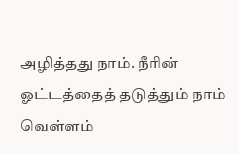அழித்தது நாம். நீரின் ஓட்டத்தைத் தடுத்தும் நாம்   வெள்ளம்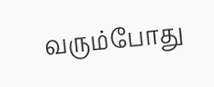வரும்போது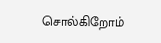சொல்கிறோம்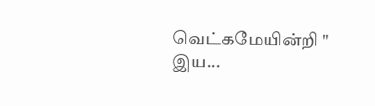வெட்கமேயின்றி " இய...